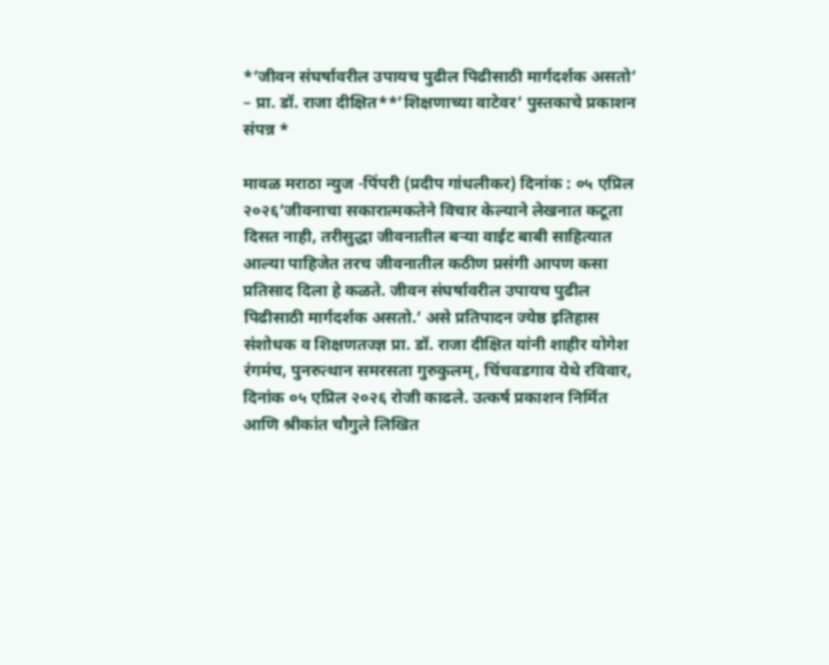*’जीवन संघर्षावरील उपायच पुढील पिढीसाठी मार्गदर्शक असतो’ – प्रा. डॉ. राजा दीक्षित**’शिक्षणाच्या वाटेवर’ पुस्तकाचे प्रकाशन संपन्न *

मावळ मराठा न्युज -पिंपरी (प्रदीप गांधलीकर) दिनांक : ०५ एप्रिल २०२६’जीवनाचा सकारात्मकतेने विचार केल्याने लेखनात कटूता दिसत नाही, तरीसुद्धा जीवनातील बऱ्या वाईट बाबी साहित्यात आल्या पाहिजेत तरच जीवनातील कठीण प्रसंगी आपण कसा प्रतिसाद दिला हे कळते. जीवन संघर्षावरील उपायच पुढील पिढीसाठी मार्गदर्शक असतो.’ असे प्रतिपादन ज्येष्ठ इतिहास संशोधक व शिक्षणतज्ज्ञ प्रा. डॉ. राजा दीक्षित यांनी शाहीर योगेश रंगमंच, पुनरुत्थान समरसता गुरुकुलम्, चिंचवडगाव येथे रविवार, दिनांक ०५ एप्रिल २०२६ रोजी काढले. उत्कर्ष प्रकाशन निर्मित आणि श्रीकांत चौगुले लिखित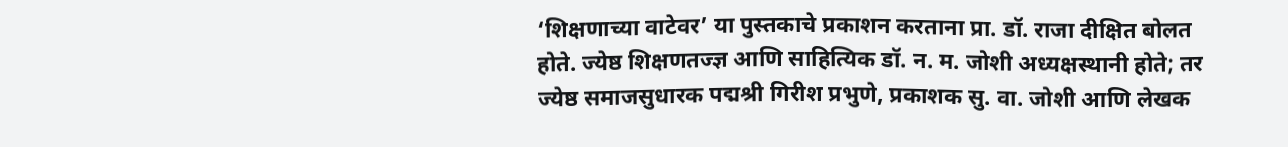‘शिक्षणाच्या वाटेवर’ या पुस्तकाचे प्रकाशन करताना प्रा. डॉ. राजा दीक्षित बोलत होते. ज्येष्ठ शिक्षणतज्ज्ञ आणि साहित्यिक डॉ. न. म. जोशी अध्यक्षस्थानी होते; तर ज्येष्ठ समाजसुधारक पद्मश्री गिरीश प्रभुणे, प्रकाशक सु. वा. जोशी आणि लेखक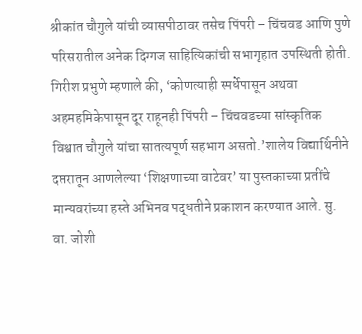श्रीकांत चौगुले यांची व्यासपीठावर तसेच पिंपरी – चिंचवड आणि पुणे परिसरातील अनेक दिग्गज साहित्यिकांची सभागृहात उपस्थिती होती. गिरीश प्रभुणे म्हणाले की, ‘कोणत्याही स्पर्धेपासून अथवा अहमहमिकेपासून दूर राहूनही पिंपरी – चिंचवडच्या सांस्कृतिक विश्वात चौगुले यांचा सातत्यपूर्ण सहभाग असतो.’शालेय विद्यार्थिनीने दप्तरातून आणलेल्या ‘शिक्षणाच्या वाटेवर’ या पुस्तकाच्या प्रतींचे मान्यवरांच्या हस्ते अभिनव पद्धतीने प्रकाशन करण्यात आले. सु. वा. जोशी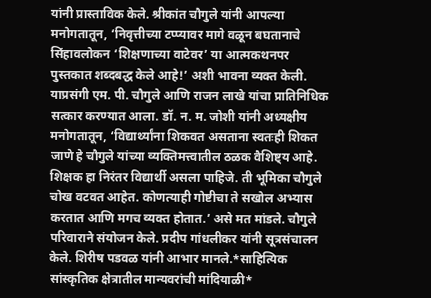यांनी प्रास्ताविक केले. श्रीकांत चौगुले यांनी आपल्या मनोगतातून, ‘निवृत्तीच्या टप्प्यावर मागे वळून बघतानाचे सिंहावलोकन ‘शिक्षणाच्या वाटेवर’ या आत्मकथनपर पुस्तकात शब्दबद्ध केले आहे!’ अशी भावना व्यक्त केली. याप्रसंगी एम. पी. चौगुले आणि राजन लाखे यांचा प्रातिनिधिक सत्कार करण्यात आला. डॉ. न. म. जोशी यांनी अध्यक्षीय मनोगतातून, ‘विद्यार्थ्यांना शिकवत असताना स्वतःही शिकत जाणे हे चौगुले यांच्या व्यक्तिमत्त्वातील ठळक वैशिष्ट्य आहे. शिक्षक हा निरंतर विद्यार्थी असला पाहिजे. ती भूमिका चौगुले चोख वटवत आहेत. कोणत्याही गोष्टीचा ते सखोल अभ्यास करतात आणि मगच व्यक्त होतात.’ असे मत मांडले. चौगुले परिवाराने संयोजन केले. प्रदीप गांधलीकर यांनी सूत्रसंचालन केले. शिरीष पडवळ यांनी आभार मानले.*साहित्यिक सांस्कृतिक क्षेत्रातील मान्यवरांची मांदियाळी*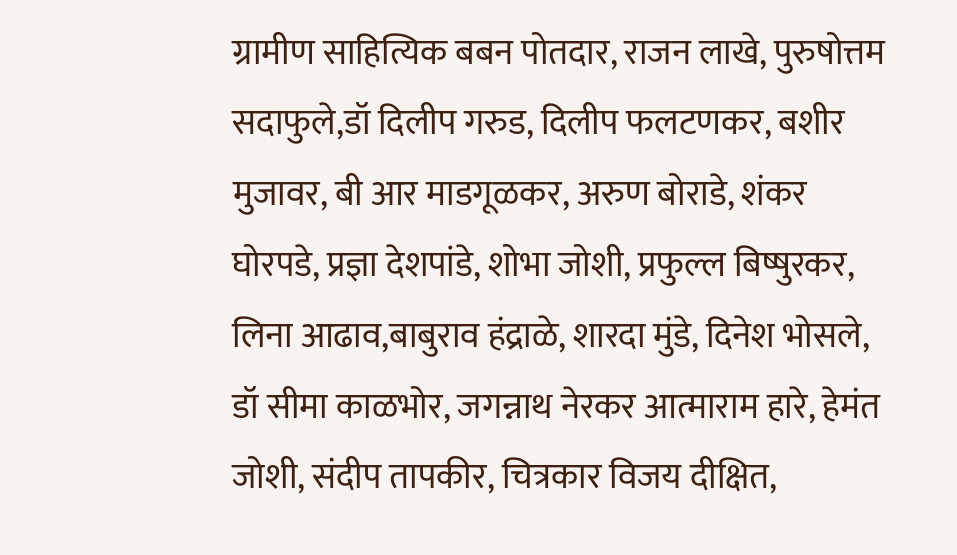ग्रामीण साहित्यिक बबन पोतदार, राजन लाखे, पुरुषोत्तम सदाफुले,डॉ दिलीप गरुड, दिलीप फलटणकर, बशीर मुजावर, बी आर माडगूळकर, अरुण बोराडे, शंकर घोरपडे, प्रज्ञा देशपांडे, शोभा जोशी, प्रफुल्ल बिष्षुरकर, लिना आढाव,बाबुराव हंद्राळे, शारदा मुंडे, दिनेश भोसले, डॉ सीमा काळभोर, जगन्नाथ नेरकर आत्माराम हारे, हेमंत जोशी, संदीप तापकीर, चित्रकार विजय दीक्षित,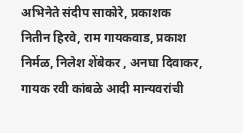अभिनेते संदीप साकोरे, प्रकाशक नितीन हिरवे, राम गायकवाड, प्रकाश निर्मळ, निलेश शेंबेकर , अनघा दिवाकर, गायक रवी कांबळे आदी मान्यवरांची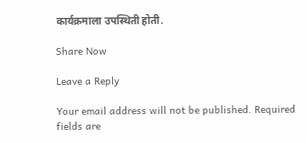कार्यक्रमाला उपस्थिती होती.

Share Now

Leave a Reply

Your email address will not be published. Required fields are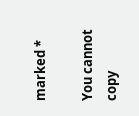marked *

You cannot copy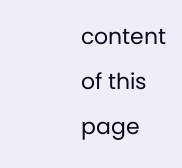content of this page